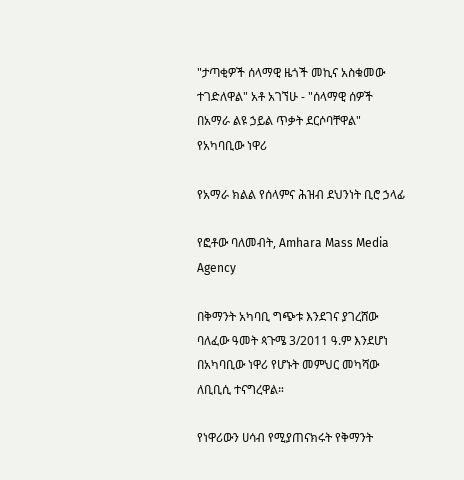"ታጣቂዎች ሰላማዊ ዜጎች መኪና አስቁመው ተገድለዋል" አቶ አገኘሁ - "ሰላማዊ ሰዎች በአማራ ልዩ ኃይል ጥቃት ደርሶባቸዋል" የአካባቢው ነዋሪ

የአማራ ክልል የሰላምና ሕዝብ ደህንነት ቢሮ ኃላፊ

የፎቶው ባለመብት, Amhara Mass Media Agency

በቅማንት አካባቢ ግጭቱ እንደገና ያገረሸው ባለፈው ዓመት ጳጉሜ 3/2011 ዓ.ም እንደሆነ በአካባቢው ነዋሪ የሆኑት መምህር መካሻው ለቢቢሲ ተናግረዋል።

የነዋሪውን ሀሳብ የሚያጠናክሩት የቅማንት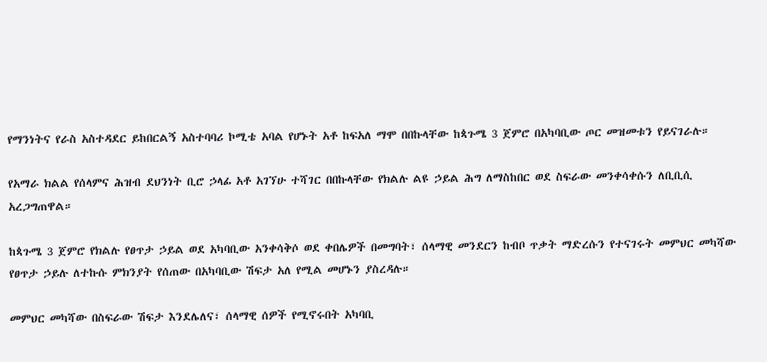የማንነትና የራስ አስተዳደር ይከበርልኝ አስተባባሪ ኮሚቴ አባል የሆኑት አቶ ከፍአለ ማሞ በበኩላቸው ከጳጉሜ 3 ጀምሮ በአካባቢው ጦር መዝመቱን የይናገራሉ።

የአማራ ክልል የሰላምና ሕዝብ ደህንነት ቢሮ ኃላፊ አቶ አገኘሁ ተሻገር በበኩላቸው የክልሉ ልዩ ኃይል ሕግ ለማስከበር ወደ ስፍራው መንቀሳቀሱን ለቢቢሲ አረጋግጠዋል።

ከጳጉሜ 3 ጀምሮ የክልሉ የፀጥታ ኃይል ወደ አካባቢው አንቀሳቅሶ ወደ ቀበሌዎች በመግባት፣ ሰላማዊ መንደርን ከብቦ ጥቃት ማድረሱን የተናገሩት መምህር መካሻው የፀጥታ ኃይሉ ለተኩሱ ምክንያት የሰጠው በአካባቢው ሽፍታ አለ የሚል መሆኑን ያስረዳሉ።

መምህር መካሻው በስፍራው ሽፍታ እንደሌለና፣ ሰላማዊ ሰዎች የሚኖሩበት አካባቢ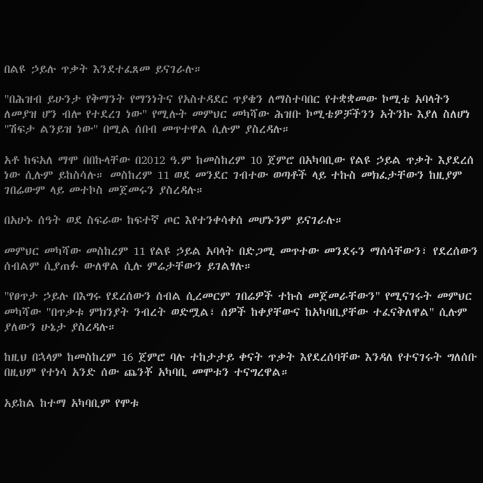በልዩ ኃይሉ ጥቃት እንደተፈጸመ ይናገራሉ።

"በሕዝብ ይሁንታ የቅማንት የማንነትና የአስተዳደር ጥያቄን ለማስተባበር የተቋቋመው ኮሚቴ አባላትን ለመያዝ ሆን ብሎ የተደረገ ነው" የሚሉት መምህር መካሻው ሕዝቡ ኮሚቴዎቻችንን አትንኩ እያለ ስለሆነ "ሽፍታ ልንይዝ ነው" በሚል ሰበብ መጥተዋል ሲሉም ያስረዳሉ።

አቶ ከፍአለ ማሞ በበኩላቸው በ2012 ዓ.ም ከመስከረም 10 ጀምሮ በአካባቢው የልዩ ኃይል ጥቃት እያደረሰ ነው ሲሉም ይከስሳሉ። መስከረም 11 ወደ መንደር ገብተው ወጣቶች ላይ ተኩስ መክፈታቸውን ከዚያም ገበሬውም ላይ መተኮስ መጀመሩን ያስረዳሉ።

በአሁኑ ሰዓት ወደ ስፍራው ከፍተኛ ጦር እየተንቀሳቀሰ መሆኑንም ይናገራሉ።

መምህር መካሻው መስከረም 11 የልዩ ኃይል አባላት በድጋሚ መጥተው መንደሩን ማሰሳቸውን፣ የደረሰውን ሰብልም ሲያጠፉ ውለዋል ሲሉ ምሬታቸውን ይገልፃሉ።

"የፀጥታ ኃይሉ በእግሩ የደረሰውን ሰብል ሲረመርም ገበሬዎች ተኩስ መጀመራቸውን" የሚናገሩት መምህር መካሻው "በጥቃቱ ምክንያት ንብረት ወድሟል፣ ሰዎች ከቀያቸውና ከአካባቢያቸው ተፈናቅለዋል" ሲሉም ያለውን ሁኔታ ያስረዳሉ።

ከዚህ በኋላም ከመስከረም 16 ጀምሮ ባሉ ተከታታይ ቀናት ጥቃት እየደረሰባቸው እንዳለ የተናገሩት ግለሰቡ በዚህም የተነሳ አንድ ሰው ጨንቾ አካባቢ መሞቱን ተናግረዋል።

አይከል ከተማ አካባቢም የሞቱ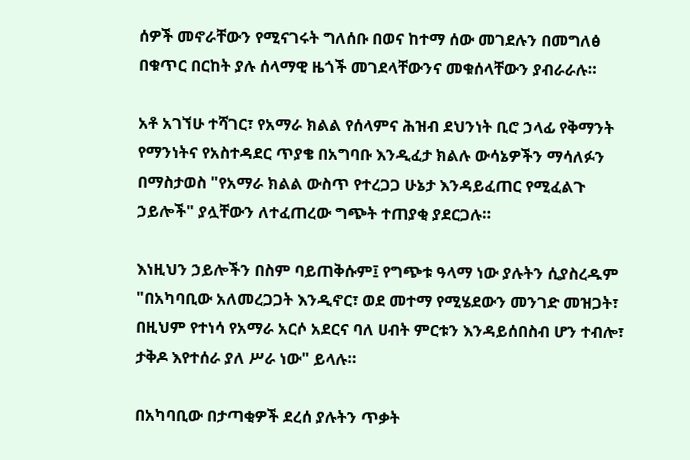ሰዎች መኖራቸውን የሚናገሩት ግለሰቡ በወና ከተማ ሰው መገደሉን በመግለፅ በቁጥር በርከት ያሉ ሰላማዊ ዜጎች መገደላቸውንና መቁሰላቸውን ያብራራሉ።

አቶ አገኘሁ ተሻገር፣ የአማራ ክልል የሰላምና ሕዝብ ደህንነት ቢሮ ኃላፊ የቅማንት የማንነትና የአስተዳደር ጥያቄ በአግባቡ እንዲፈታ ክልሉ ውሳኔዎችን ማሳለፉን በማስታወስ "የአማራ ክልል ውስጥ የተረጋጋ ሁኔታ እንዳይፈጠር የሚፈልጉ ኃይሎች" ያሏቸውን ለተፈጠረው ግጭት ተጠያቂ ያደርጋሉ።

እነዚህን ኃይሎችን በስም ባይጠቅሱም፤ የግጭቱ ዓላማ ነው ያሉትን ሲያስረዱም "በአካባቢው አለመረጋጋት እንዲኖር፣ ወደ መተማ የሚሄደውን መንገድ መዝጋት፣ በዚህም የተነሳ የአማራ አርሶ አደርና ባለ ሀብት ምርቱን እንዳይሰበስብ ሆን ተብሎ፣ ታቅዶ እየተሰራ ያለ ሥራ ነው" ይላሉ።

በአካባቢው በታጣቂዎች ደረሰ ያሉትን ጥቃት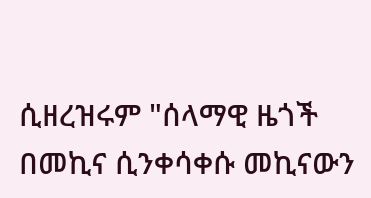ሲዘረዝሩም "ሰላማዊ ዜጎች በመኪና ሲንቀሳቀሱ መኪናውን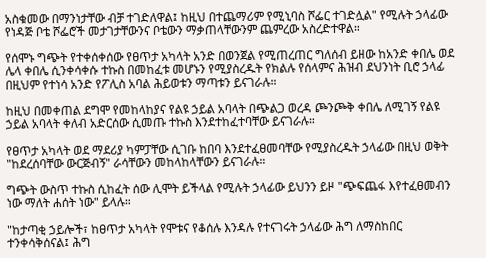አስቁመው በማንነታቸው ብቻ ተገድለዋል፤ ከዚህ በተጨማሪም የሚኒባስ ሾፌር ተገድሏል" የሚሉት ኃላፊው የነዳጅ ቦቴ ሾፌሮች መታገታቸውንና ቦቴውን ማቃጠላቸውንም ጨምረው አስረድተዋል።

የሰሞኑ ግጭት የተቀሰቀሰው የፀጥታ አካላት አንድ በወንጀል የሚጠረጠር ግለሰብ ይዘው ከአንድ ቀበሌ ወደ ሌላ ቀበሌ ሲንቀሳቀሱ ተኩስ በመከፈቱ መሆኑን የሚያስረዱት የክልሉ የሰላምና ሕዝብ ደህንነት ቢሮ ኃላፊ በዚህም የተነሳ አንድ የፖሊስ አባል ሕይወቱን ማጣቱን ይናገራሉ።

ከዚህ በመቀጠል ደግሞ የመከላከያና የልዩ ኃይል አባላት በጭልጋ ወረዳ ጮንጮቅ ቀበሌ ለሚገኝ የልዩ ኃይል አባላት ቀለብ አድርሰው ሲመጡ ተኩስ እንደተከፈተባቸው ይናገራሉ።

የፀጥታ አካላት ወደ ማደሪያ ካምፓቸው ሲገቡ ከበባ እንደተፈፀመባቸው የሚያስረዱት ኃላፊው በዚህ ወቅት "ከደረሰባቸው ውርጅብኝ" ራሳቸውን መከላከላቸውን ይናገራሉ።

ግጭት ውስጥ ተኩስ ሲከፈት ሰው ሊሞት ይችላል የሚሉት ኃላፊው ይህንን ይዞ "ጭፍጨፋ እየተፈፀመብን ነው ማለት ሐሰት ነው" ይላሉ።

"ከታጣቂ ኃይሎች፣ ከፀጥታ አካላት የሞቱና የቆሰሉ እንዳሉ የተናገሩት ኃላፊው ሕግ ለማስከበር ተንቀሳቅሰናል፤ ሕግ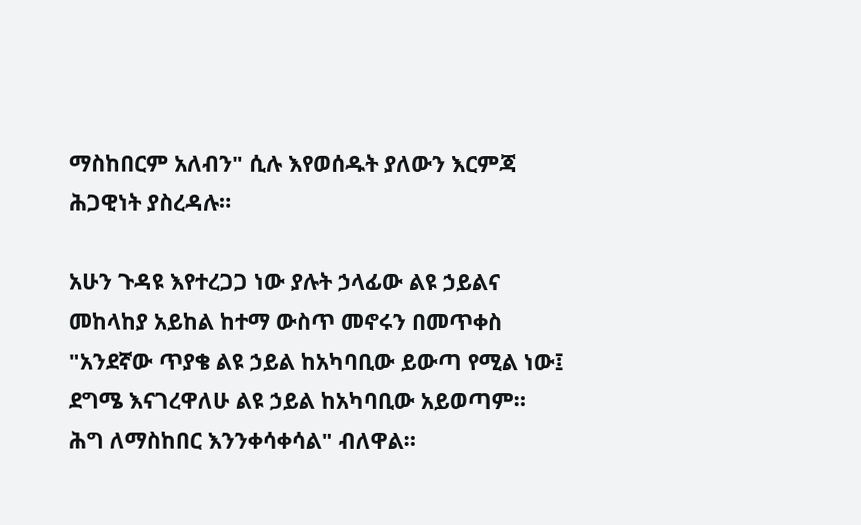ማስከበርም አለብን" ሲሉ እየወሰዱት ያለውን እርምጃ ሕጋዊነት ያስረዳሉ።

አሁን ጉዳዩ እየተረጋጋ ነው ያሉት ኃላፊው ልዩ ኃይልና መከላከያ አይከል ከተማ ውስጥ መኖሩን በመጥቀስ "አንደኛው ጥያቄ ልዩ ኃይል ከአካባቢው ይውጣ የሚል ነው፤ ደግሜ እናገረዋለሁ ልዩ ኃይል ከአካባቢው አይወጣም። ሕግ ለማስከበር እንንቀሳቀሳል" ብለዋል።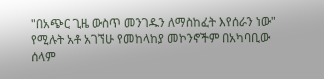"በአጭር ጊዜ ውስጥ መንገዱን ለማስከፈት እየሰራን ነው" የሚሉት አቶ አገኘሁ የመከላከያ መኮንኖችም በአካባቢው ሰላም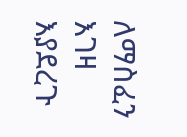ለማስፈን እገዛ እያደረጉ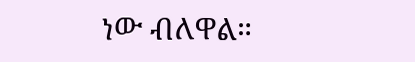ነው ብለዋል።